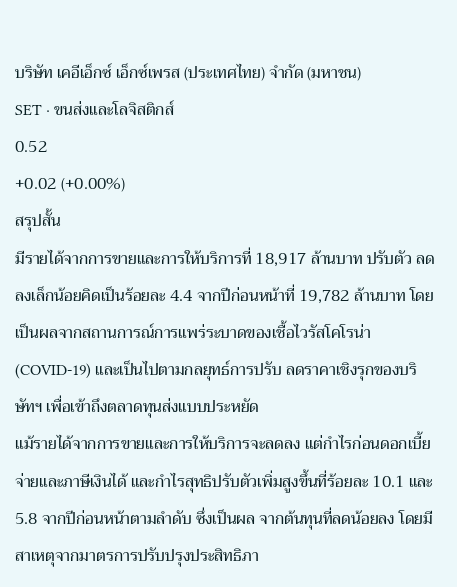บริษัท เคอีเอ็กซ์ เอ็กซ์เพรส (ประเทศไทย) จำกัด (มหาชน)
SET · ขนส่งและโลจิสติกส์
0.52
+0.02 (+0.00%)
สรุปสั้น
มีรายได้จากการขายและการให้บริการที่ 18,917 ล้านบาท ปรับตัว ลดลงเล็กน้อยคิดเป็นร้อยละ 4.4 จากปีก่อนหน้าที่ 19,782 ล้านบาท โดยเป็นผลจากสถานการณ์การแพร่ระบาดของเชื้อไวรัสโคโรน่า (COVID-19) และเป็นไปตามกลยุทธ์การปรับ ลดราคาเชิงรุกของบริษัทฯ เพื่อเข้าถึงตลาดทุนส่งแบบประหยัด
แม้รายได้จากการขายและการให้บริการจะลดลง แต่กําไรก่อนดอกเบี้ยจ่ายและภาษีเงินได้ และกําไรสุทธิปรับตัวเพิ่มสูงขึ้นที่ร้อยละ 10.1 และ 5.8 จากปีก่อนหน้าตามลําดับ ซึ่งเป็นผล จากต้นทุนที่ลดน้อยลง โดยมีสาเหตุจากมาตรการปรับปรุงประสิทธิภา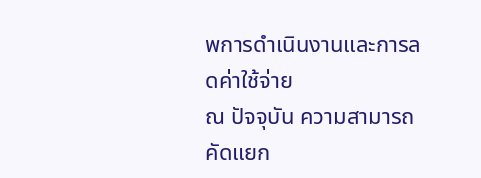พการดําเนินงานและการลดค่าใช้จ่าย
ณ ปัจจุบัน ความสามารถคัดแยก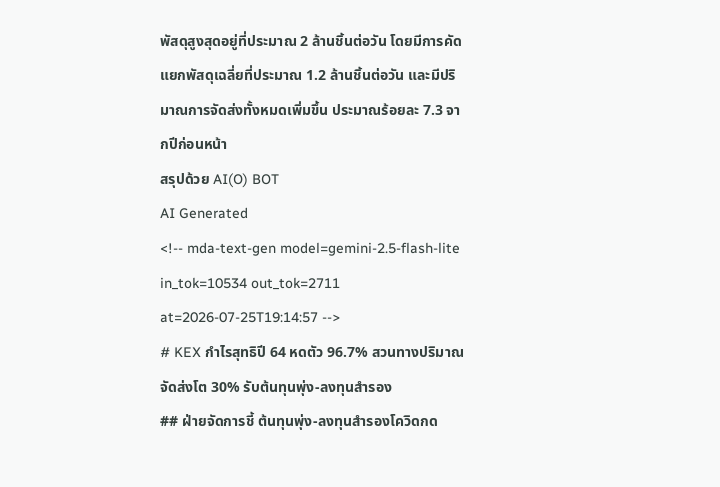พัสดุสูงสุดอยู่ที่ประมาณ 2 ล้านชิ้นต่อวัน โดยมีการคัดแยกพัสดุเฉลี่ยที่ประมาณ 1.2 ล้านชิ้นต่อวัน และมีปริมาณการจัดส่งทั้งหมดเพิ่มขึ้น ประมาณร้อยละ 7.3 จากปีก่อนหน้า
สรุปด้วย AI(O) BOT
AI Generated
<!-- mda-text-gen model=gemini-2.5-flash-lite in_tok=10534 out_tok=2711 at=2026-07-25T19:14:57 -->
# KEX กำไรสุทธิปี 64 หดตัว 96.7% สวนทางปริมาณจัดส่งโต 30% รับต้นทุนพุ่ง-ลงทุนสำรอง
## ฝ่ายจัดการชี้ ต้นทุนพุ่ง-ลงทุนสำรองโควิดกด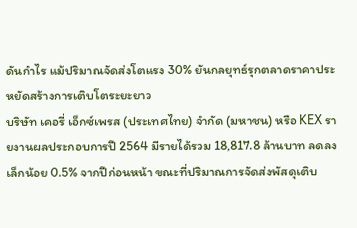ดันกำไร แม้ปริมาณจัดส่งโตแรง 30% ยันกลยุทธ์รุกตลาดราคาประหยัดสร้างการเติบโตระยะยาว
บริษัท เคอรี่ เอ็กซ์เพรส (ประเทศไทย) จำกัด (มหาชน) หรือ KEX รายงานผลประกอบการปี 2564 มีรายได้รวม 18,817.8 ล้านบาท ลดลงเล็กน้อย 0.5% จากปีก่อนหน้า ขณะที่ปริมาณการจัดส่งพัสดุเติบ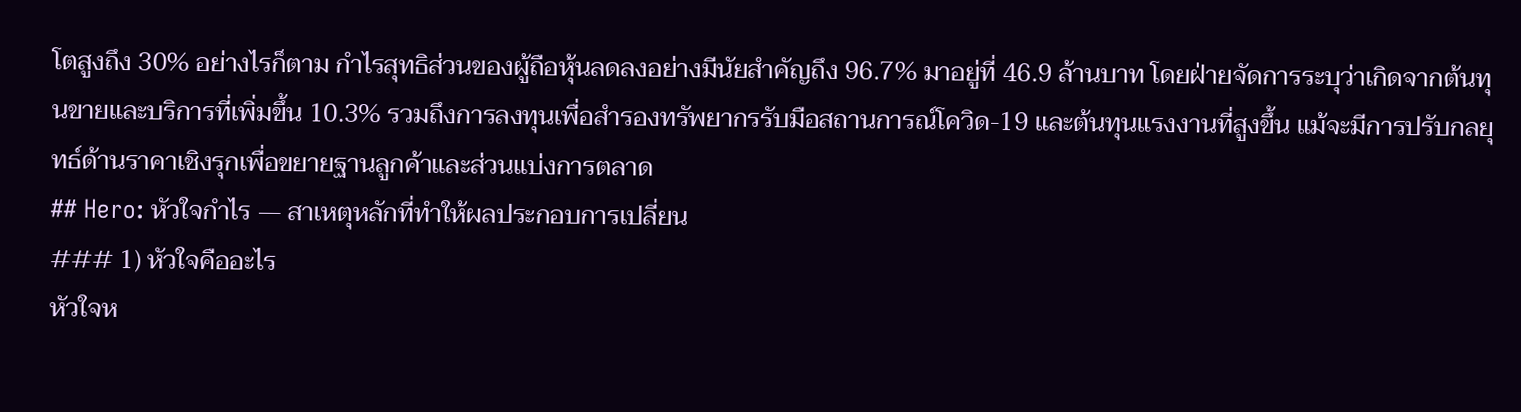โตสูงถึง 30% อย่างไรก็ตาม กำไรสุทธิส่วนของผู้ถือหุ้นลดลงอย่างมีนัยสำคัญถึง 96.7% มาอยู่ที่ 46.9 ล้านบาท โดยฝ่ายจัดการระบุว่าเกิดจากต้นทุนขายและบริการที่เพิ่มขึ้น 10.3% รวมถึงการลงทุนเพื่อสำรองทรัพยากรรับมือสถานการณ์โควิด-19 และต้นทุนแรงงานที่สูงขึ้น แม้จะมีการปรับกลยุทธ์ด้านราคาเชิงรุกเพื่อขยายฐานลูกค้าและส่วนแบ่งการตลาด
## Hero: หัวใจกำไร — สาเหตุหลักที่ทำให้ผลประกอบการเปลี่ยน
### 1) หัวใจคืออะไร
หัวใจห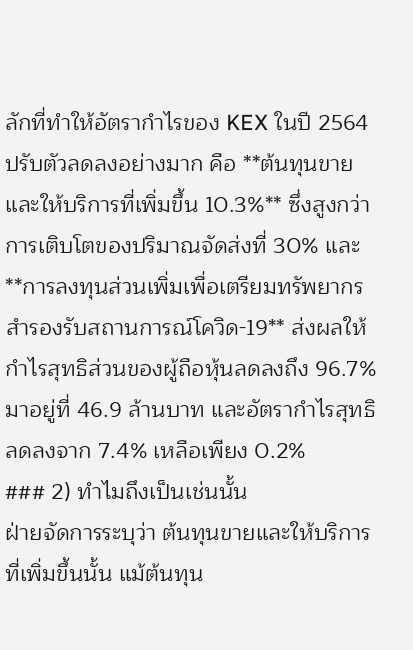ลักที่ทำให้อัตรากำไรของ KEX ในปี 2564 ปรับตัวลดลงอย่างมาก คือ **ต้นทุนขายและให้บริการที่เพิ่มขึ้น 10.3%** ซึ่งสูงกว่าการเติบโตของปริมาณจัดส่งที่ 30% และ **การลงทุนส่วนเพิ่มเพื่อเตรียมทรัพยากรสำรองรับสถานการณ์โควิด-19** ส่งผลให้กำไรสุทธิส่วนของผู้ถือหุ้นลดลงถึง 96.7% มาอยู่ที่ 46.9 ล้านบาท และอัตรากำไรสุทธิลดลงจาก 7.4% เหลือเพียง 0.2%
### 2) ทำไมถึงเป็นเช่นนั้น
ฝ่ายจัดการระบุว่า ต้นทุนขายและให้บริการที่เพิ่มขึ้นนั้น แม้ต้นทุน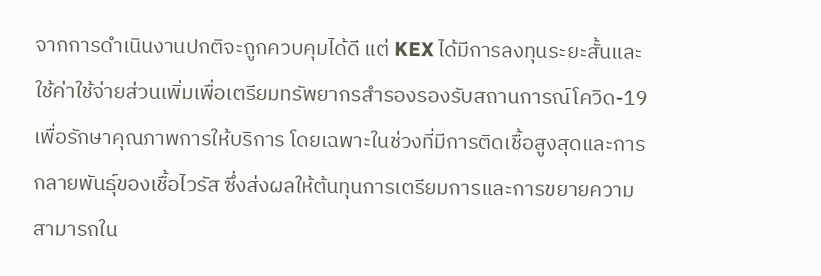จากการดำเนินงานปกติจะถูกควบคุมได้ดี แต่ KEX ได้มีการลงทุนระยะสั้นและใช้ค่าใช้จ่ายส่วนเพิ่มเพื่อเตรียมทรัพยากรสำรองรองรับสถานการณ์โควิด-19 เพื่อรักษาคุณภาพการให้บริการ โดยเฉพาะในช่วงที่มีการติดเชื้อสูงสุดและการกลายพันธุ์ของเชื้อไวรัส ซึ่งส่งผลให้ต้นทุนการเตรียมการและการขยายความสามารถใน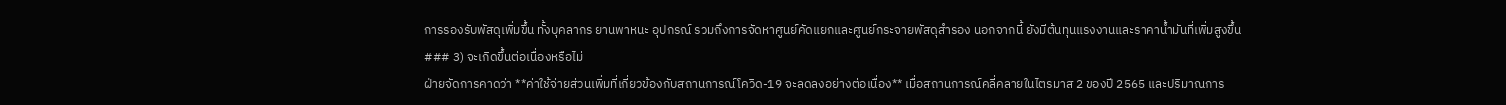การรองรับพัสดุเพิ่มขึ้น ทั้งบุคลากร ยานพาหนะ อุปกรณ์ รวมถึงการจัดหาศูนย์คัดแยกและศูนย์กระจายพัสดุสำรอง นอกจากนี้ ยังมีต้นทุนแรงงานและราคาน้ำมันที่เพิ่มสูงขึ้น
### 3) จะเกิดขึ้นต่อเนื่องหรือไม่
ฝ่ายจัดการคาดว่า **ค่าใช้จ่ายส่วนเพิ่มที่เกี่ยวข้องกับสถานการณ์โควิด-19 จะลดลงอย่างต่อเนื่อง** เมื่อสถานการณ์คลี่คลายในไตรมาส 2 ของปี 2565 และปริมาณการ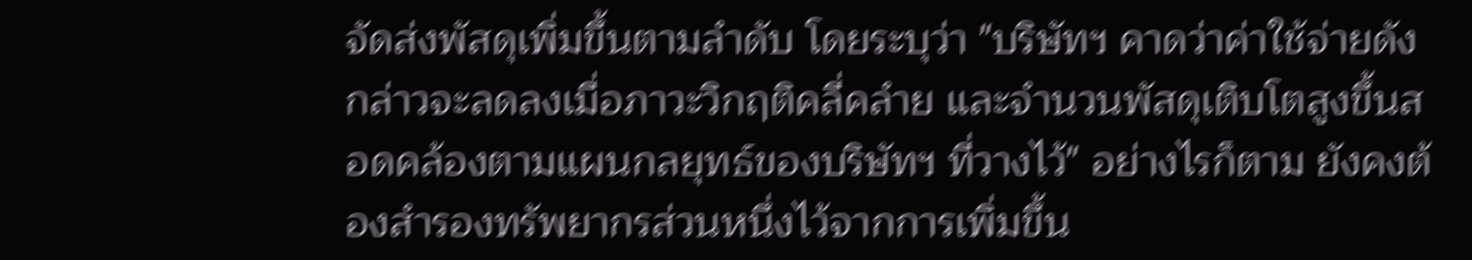จัดส่งพัสดุเพิ่มขึ้นตามลำดับ โดยระบุว่า "บริษัทฯ คาดว่าค่าใช้จ่ายดังกล่าวจะลดลงเมื่อภาวะวิกฤติคลี่คลำย และจำนวนพัสดุเติบโตสูงขึ้นสอดคล้องตามแผนกลยุทธ์ของบริษัทฯ ที่วางไว้" อย่างไรก็ตาม ยังคงต้องสำรองทรัพยากรส่วนหนึ่งไว้จากการเพิ่มขึ้น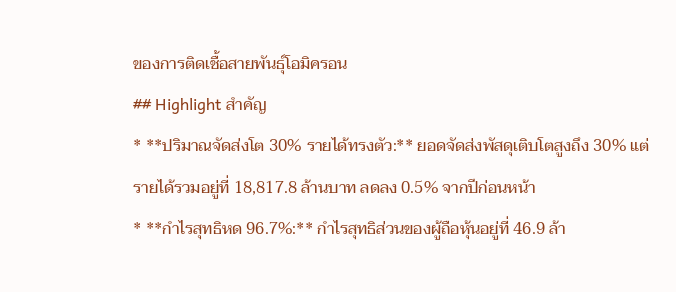ของการติดเชื้อสายพันธุ์โอมิครอน
## Highlight สำคัญ
* **ปริมาณจัดส่งโต 30% รายได้ทรงตัว:** ยอดจัดส่งพัสดุเติบโตสูงถึง 30% แต่รายได้รวมอยู่ที่ 18,817.8 ล้านบาท ลดลง 0.5% จากปีก่อนหน้า
* **กำไรสุทธิหด 96.7%:** กำไรสุทธิส่วนของผู้ถือหุ้นอยู่ที่ 46.9 ล้า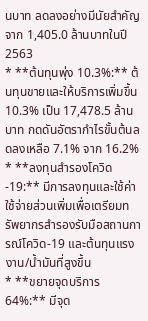นบาท ลดลงอย่างมีนัยสำคัญ จาก 1,405.0 ล้านบาทในปี 2563
* **ต้นทุนพุ่ง 10.3%:** ต้นทุนขายและให้บริการเพิ่มขึ้น 10.3% เป็น 17,478.5 ล้านบาท กดดันอัตรากำไรขั้นต้นลดลงเหลือ 7.1% จาก 16.2%
* **ลงทุนสำรองโควิด-19:** มีการลงทุนและใช้ค่าใช้จ่ายส่วนเพิ่มเพื่อเตรียมทรัพยากรสำรองรับมือสถานการณ์โควิด-19 และต้นทุนแรงงาน/น้ำมันที่สูงขึ้น
* **ขยายจุดบริการ 64%:** มีจุด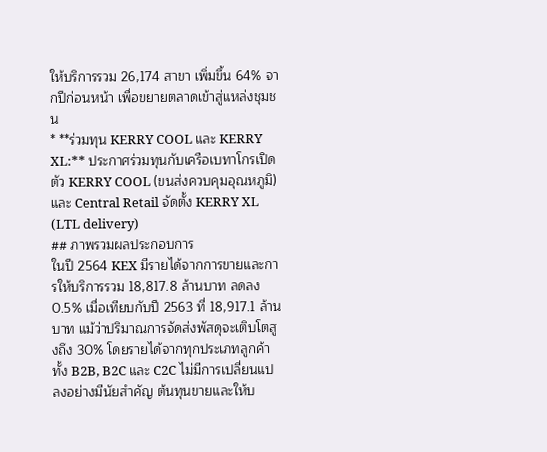ให้บริการรวม 26,174 สาขา เพิ่มขึ้น 64% จากปีก่อนหน้า เพื่อขยายตลาดเข้าสู่แหล่งชุมชน
* **ร่วมทุน KERRY COOL และ KERRY XL:** ประกาศร่วมทุนกับเครือเบทาโกรเปิดตัว KERRY COOL (ขนส่งควบคุมอุณหภูมิ) และ Central Retail จัดตั้ง KERRY XL (LTL delivery)
## ภาพรวมผลประกอบการ
ในปี 2564 KEX มีรายได้จากการขายและการให้บริการรวม 18,817.8 ล้านบาท ลดลง 0.5% เมื่อเทียบกับปี 2563 ที่ 18,917.1 ล้านบาท แม้ว่าปริมาณการจัดส่งพัสดุจะเติบโตสูงถึง 30% โดยรายได้จากทุกประเภทลูกค้าทั้ง B2B, B2C และ C2C ไม่มีการเปลี่ยนแปลงอย่างมีนัยสำคัญ ต้นทุนขายและให้บ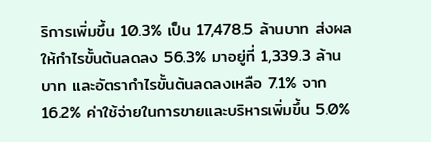ริการเพิ่มขึ้น 10.3% เป็น 17,478.5 ล้านบาท ส่งผลให้กำไรขั้นต้นลดลง 56.3% มาอยู่ที่ 1,339.3 ล้านบาท และอัตรากำไรขั้นต้นลดลงเหลือ 7.1% จาก 16.2% ค่าใช้จ่ายในการขายและบริหารเพิ่มขึ้น 5.0%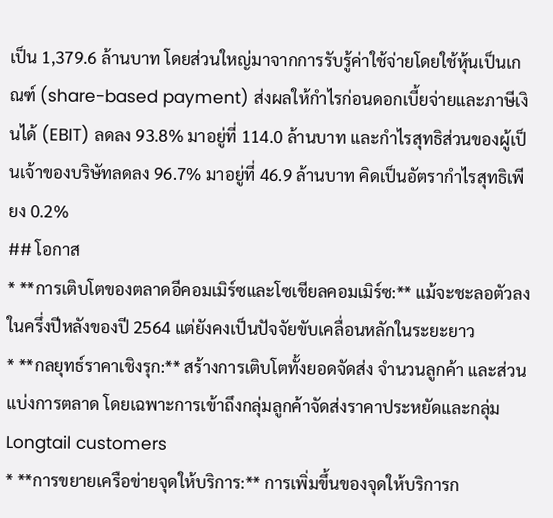เป็น 1,379.6 ล้านบาท โดยส่วนใหญ่มาจากการรับรู้ค่าใช้จ่ายโดยใช้หุ้นเป็นเกณฑ์ (share-based payment) ส่งผลให้กำไรก่อนดอกเบี้ยจ่ายและภาษีเงินได้ (EBIT) ลดลง 93.8% มาอยู่ที่ 114.0 ล้านบาท และกำไรสุทธิส่วนของผู้เป็นเจ้าของบริษัทลดลง 96.7% มาอยู่ที่ 46.9 ล้านบาท คิดเป็นอัตรากำไรสุทธิเพียง 0.2%
## โอกาส
* **การเติบโตของตลาดอีคอมเมิร์ซและโซเชียลคอมเมิร์ซ:** แม้จะชะลอตัวลงในครึ่งปีหลังของปี 2564 แต่ยังคงเป็นปัจจัยขับเคลื่อนหลักในระยะยาว
* **กลยุทธ์ราคาเชิงรุก:** สร้างการเติบโตทั้งยอดจัดส่ง จำนวนลูกค้า และส่วนแบ่งการตลาด โดยเฉพาะการเข้าถึงกลุ่มลูกค้าจัดส่งราคาประหยัดและกลุ่ม Longtail customers
* **การขยายเครือข่ายจุดให้บริการ:** การเพิ่มขึ้นของจุดให้บริการก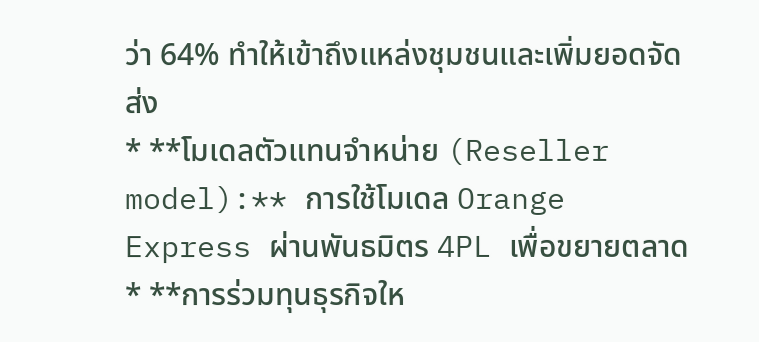ว่า 64% ทำให้เข้าถึงแหล่งชุมชนและเพิ่มยอดจัดส่ง
* **โมเดลตัวแทนจำหน่าย (Reseller model):** การใช้โมเดล Orange Express ผ่านพันธมิตร 4PL เพื่อขยายตลาด
* **การร่วมทุนธุรกิจให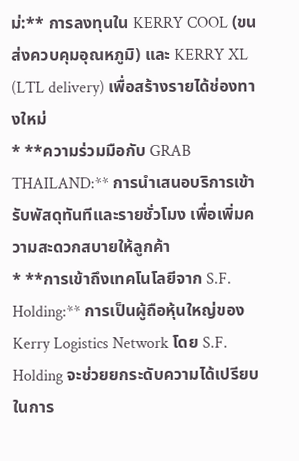ม่:** การลงทุนใน KERRY COOL (ขนส่งควบคุมอุณหภูมิ) และ KERRY XL (LTL delivery) เพื่อสร้างรายได้ช่องทางใหม่
* **ความร่วมมือกับ GRAB THAILAND:** การนำเสนอบริการเข้ารับพัสดุทันทีและรายชั่วโมง เพื่อเพิ่มความสะดวกสบายให้ลูกค้า
* **การเข้าถึงเทคโนโลยีจาก S.F. Holding:** การเป็นผู้ถือหุ้นใหญ่ของ Kerry Logistics Network โดย S.F. Holding จะช่วยยกระดับความได้เปรียบในการ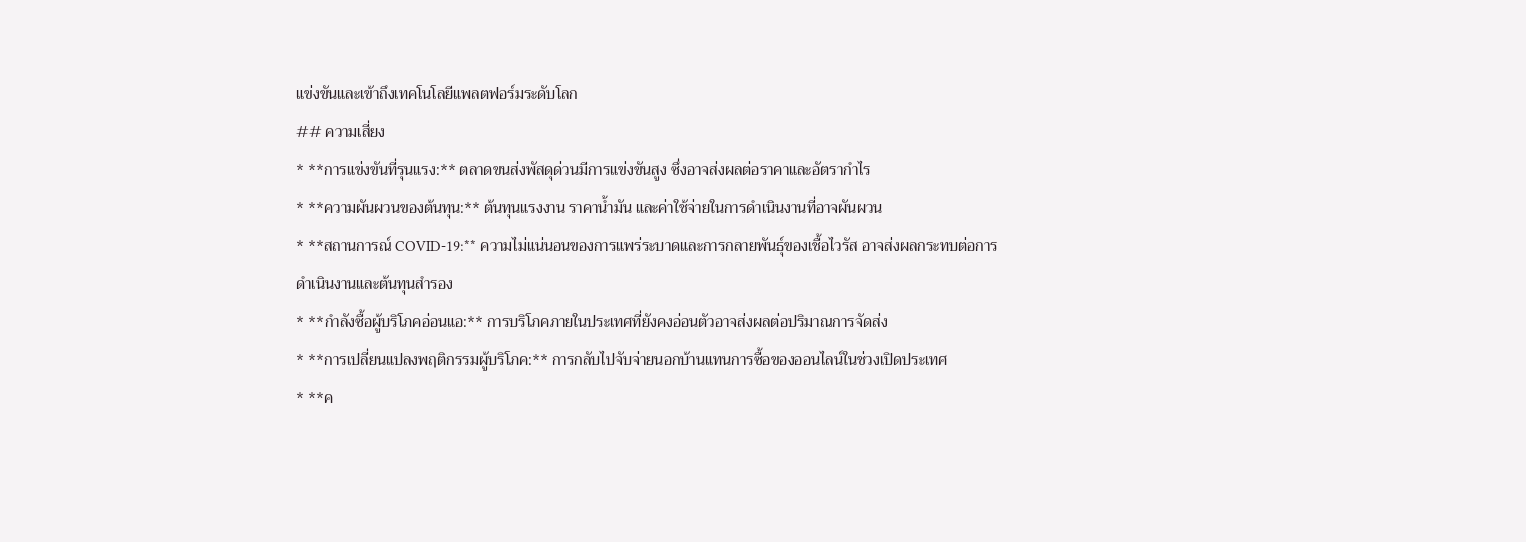แข่งขันและเข้าถึงเทคโนโลยีแพลตฟอร์มระดับโลก
## ความเสี่ยง
* **การแข่งขันที่รุนแรง:** ตลาดขนส่งพัสดุด่วนมีการแข่งขันสูง ซึ่งอาจส่งผลต่อราคาและอัตรากำไร
* **ความผันผวนของต้นทุน:** ต้นทุนแรงงาน ราคาน้ำมัน และค่าใช้จ่ายในการดำเนินงานที่อาจผันผวน
* **สถานการณ์ COVID-19:** ความไม่แน่นอนของการแพร่ระบาดและการกลายพันธุ์ของเชื้อไวรัส อาจส่งผลกระทบต่อการดำเนินงานและต้นทุนสำรอง
* **กำลังซื้อผู้บริโภคอ่อนแอ:** การบริโภคภายในประเทศที่ยังคงอ่อนตัวอาจส่งผลต่อปริมาณการจัดส่ง
* **การเปลี่ยนแปลงพฤติกรรมผู้บริโภค:** การกลับไปจับจ่ายนอกบ้านแทนการซื้อของออนไลน์ในช่วงเปิดประเทศ
* **ค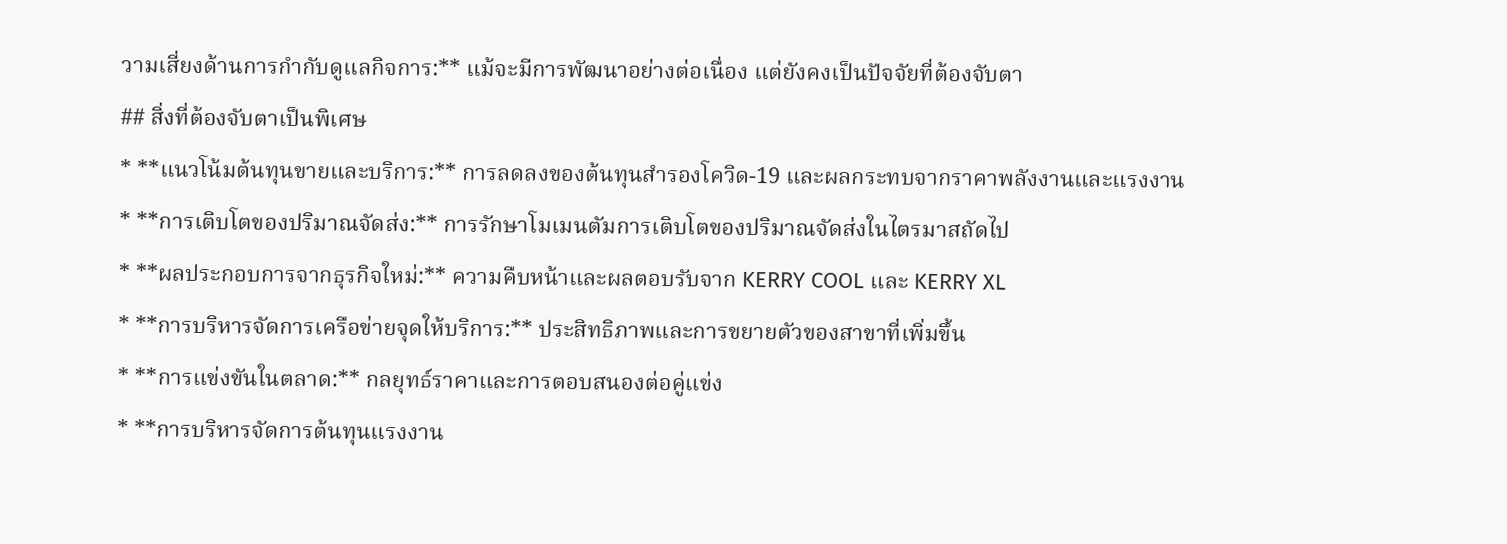วามเสี่ยงด้านการกำกับดูแลกิจการ:** แม้จะมีการพัฒนาอย่างต่อเนื่อง แต่ยังคงเป็นปัจจัยที่ต้องจับตา
## สิ่งที่ต้องจับตาเป็นพิเศษ
* **แนวโน้มต้นทุนขายและบริการ:** การลดลงของต้นทุนสำรองโควิด-19 และผลกระทบจากราคาพลังงานและแรงงาน
* **การเติบโตของปริมาณจัดส่ง:** การรักษาโมเมนตัมการเติบโตของปริมาณจัดส่งในไตรมาสถัดไป
* **ผลประกอบการจากธุรกิจใหม่:** ความคืบหน้าและผลตอบรับจาก KERRY COOL และ KERRY XL
* **การบริหารจัดการเครือข่ายจุดให้บริการ:** ประสิทธิภาพและการขยายตัวของสาขาที่เพิ่มขึ้น
* **การแข่งขันในตลาด:** กลยุทธ์ราคาและการตอบสนองต่อคู่แข่ง
* **การบริหารจัดการต้นทุนแรงงาน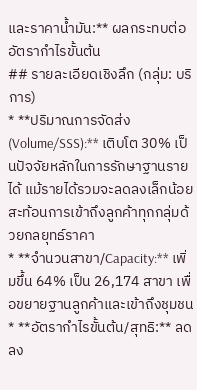และราคาน้ำมัน:** ผลกระทบต่ออัตรากำไรขั้นต้น
## รายละเอียดเชิงลึก (กลุ่ม: บริการ)
* **ปริมาณการจัดส่ง (Volume/SSS):** เติบโต 30% เป็นปัจจัยหลักในการรักษาฐานรายได้ แม้รายได้รวมจะลดลงเล็กน้อย สะท้อนการเข้าถึงลูกค้าทุกกลุ่มด้วยกลยุทธ์ราคา
* **จำนวนสาขา/Capacity:** เพิ่มขึ้น 64% เป็น 26,174 สาขา เพื่อขยายฐานลูกค้าและเข้าถึงชุมชน
* **อัตรากำไรขั้นต้น/สุทธิ:** ลดลง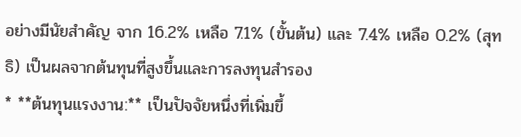อย่างมีนัยสำคัญ จาก 16.2% เหลือ 7.1% (ขั้นต้น) และ 7.4% เหลือ 0.2% (สุทธิ) เป็นผลจากต้นทุนที่สูงขึ้นและการลงทุนสำรอง
* **ต้นทุนแรงงาน:** เป็นปัจจัยหนึ่งที่เพิ่มขึ้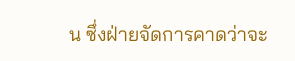น ซึ่งฝ่ายจัดการคาดว่าจะ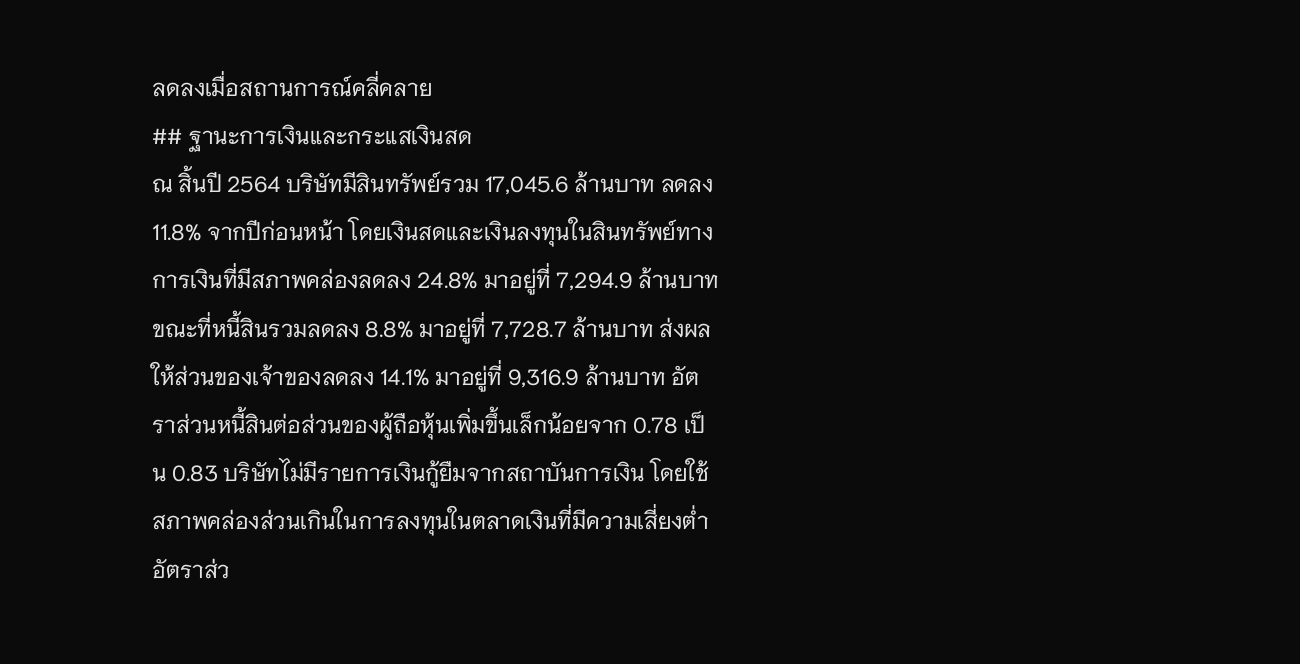ลดลงเมื่อสถานการณ์คลี่คลาย
## ฐานะการเงินและกระแสเงินสด
ณ สิ้นปี 2564 บริษัทมีสินทรัพย์รวม 17,045.6 ล้านบาท ลดลง 11.8% จากปีก่อนหน้า โดยเงินสดและเงินลงทุนในสินทรัพย์ทางการเงินที่มีสภาพคล่องลดลง 24.8% มาอยู่ที่ 7,294.9 ล้านบาท ขณะที่หนี้สินรวมลดลง 8.8% มาอยู่ที่ 7,728.7 ล้านบาท ส่งผลให้ส่วนของเจ้าของลดลง 14.1% มาอยู่ที่ 9,316.9 ล้านบาท อัตราส่วนหนี้สินต่อส่วนของผู้ถือหุ้นเพิ่มขึ้นเล็กน้อยจาก 0.78 เป็น 0.83 บริษัทไม่มีรายการเงินกู้ยืมจากสถาบันการเงิน โดยใช้สภาพคล่องส่วนเกินในการลงทุนในตลาดเงินที่มีความเสี่ยงต่ำ อัตราส่ว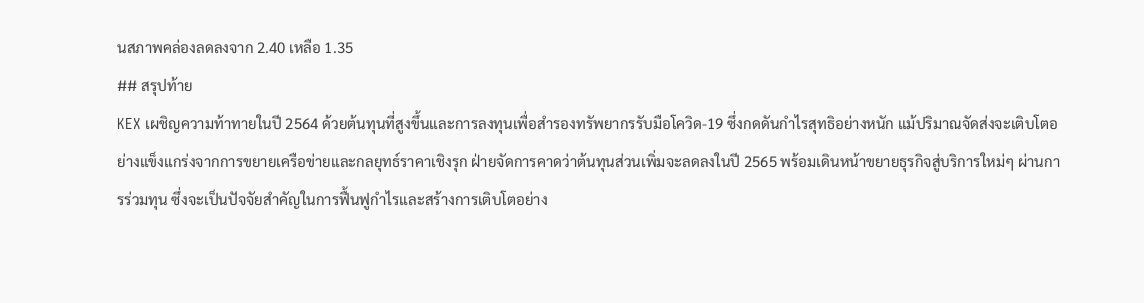นสภาพคล่องลดลงจาก 2.40 เหลือ 1.35
## สรุปท้าย
KEX เผชิญความท้าทายในปี 2564 ด้วยต้นทุนที่สูงขึ้นและการลงทุนเพื่อสำรองทรัพยากรรับมือโควิด-19 ซึ่งกดดันกำไรสุทธิอย่างหนัก แม้ปริมาณจัดส่งจะเติบโตอย่างแข็งแกร่งจากการขยายเครือข่ายและกลยุทธ์ราคาเชิงรุก ฝ่ายจัดการคาดว่าต้นทุนส่วนเพิ่มจะลดลงในปี 2565 พร้อมเดินหน้าขยายธุรกิจสู่บริการใหม่ๆ ผ่านการร่วมทุน ซึ่งจะเป็นปัจจัยสำคัญในการฟื้นฟูกำไรและสร้างการเติบโตอย่าง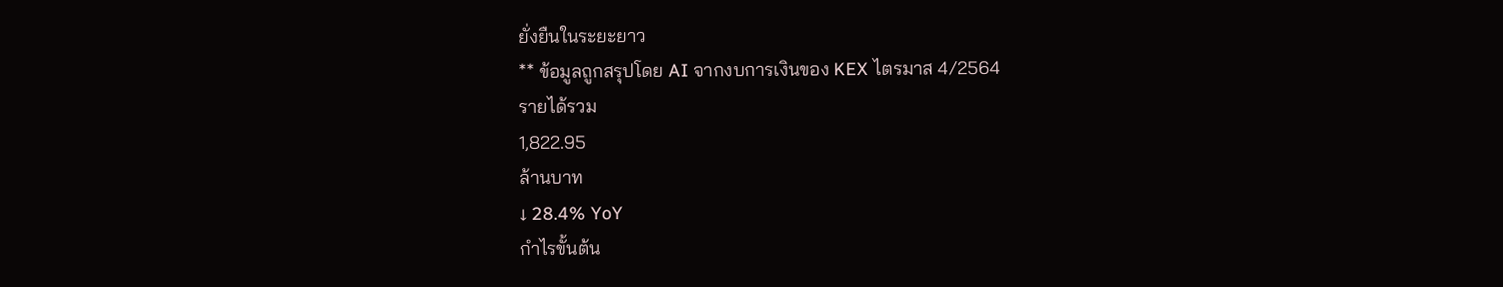ยั่งยืนในระยะยาว
** ข้อมูลถูกสรุปโดย AI จากงบการเงินของ KEX ไตรมาส 4/2564
รายได้รวม
1,822.95
ล้านบาท
↓ 28.4% YoY
กำไรขั้นต้น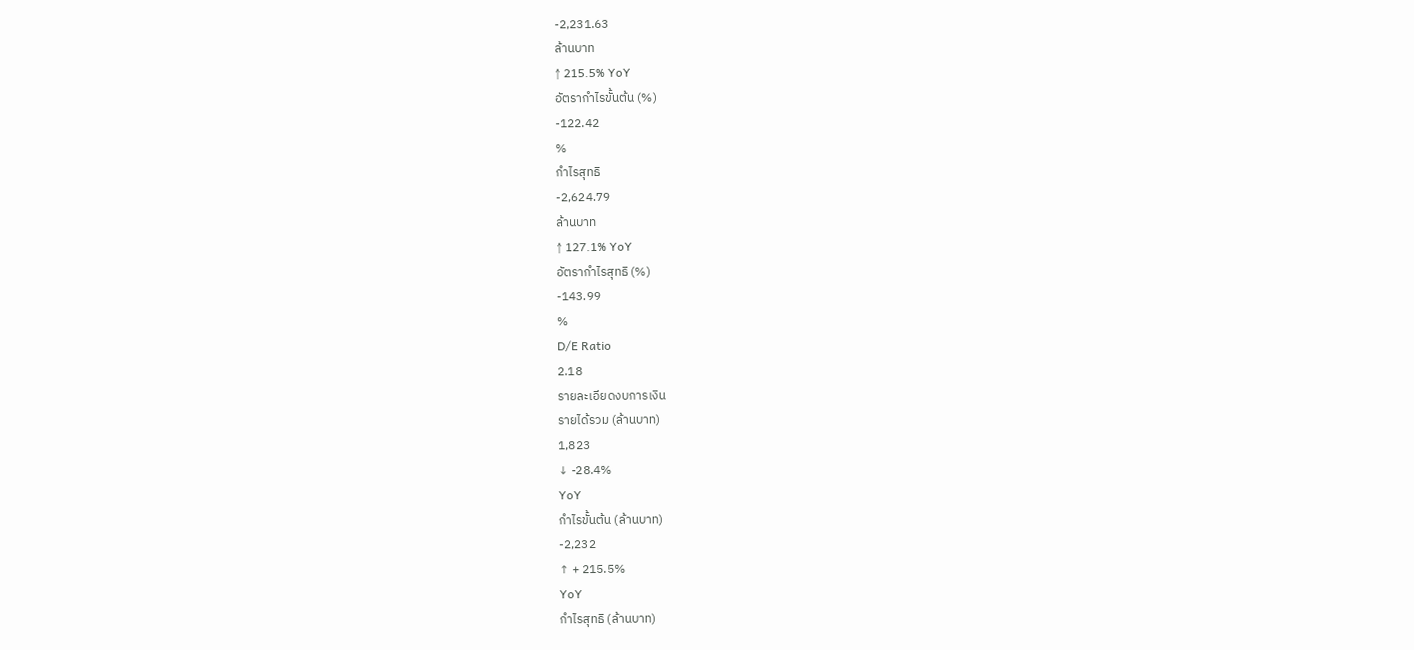-2,231.63
ล้านบาท
↑ 215.5% YoY
อัตรากำไรขั้นต้น (%)
-122.42
%
กำไรสุทธิ
-2,624.79
ล้านบาท
↑ 127.1% YoY
อัตรากำไรสุทธิ (%)
-143.99
%
D/E Ratio
2.18
รายละเอียดงบการเงิน
รายได้รวม (ล้านบาท)
1,823
↓ -28.4%
YoY
กำไรขั้นต้น (ล้านบาท)
-2,232
↑ + 215.5%
YoY
กำไรสุทธิ (ล้านบาท)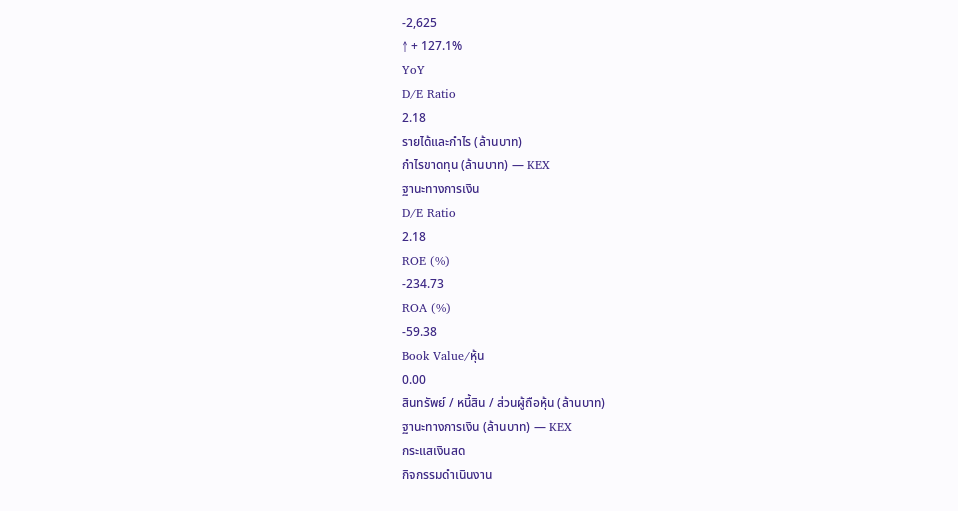-2,625
↑ + 127.1%
YoY
D/E Ratio
2.18
รายได้และกำไร (ล้านบาท)
กำไรขาดทุน (ล้านบาท) — KEX
ฐานะทางการเงิน
D/E Ratio
2.18
ROE (%)
-234.73
ROA (%)
-59.38
Book Value/หุ้น
0.00
สินทรัพย์ / หนี้สิน / ส่วนผู้ถือหุ้น (ล้านบาท)
ฐานะทางการเงิน (ล้านบาท) — KEX
กระแสเงินสด
กิจกรรมดำเนินงาน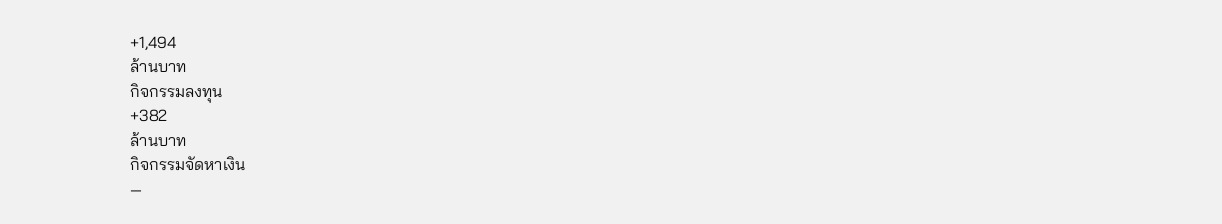+1,494
ล้านบาท
กิจกรรมลงทุน
+382
ล้านบาท
กิจกรรมจัดหาเงิน
—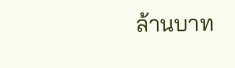ล้านบาท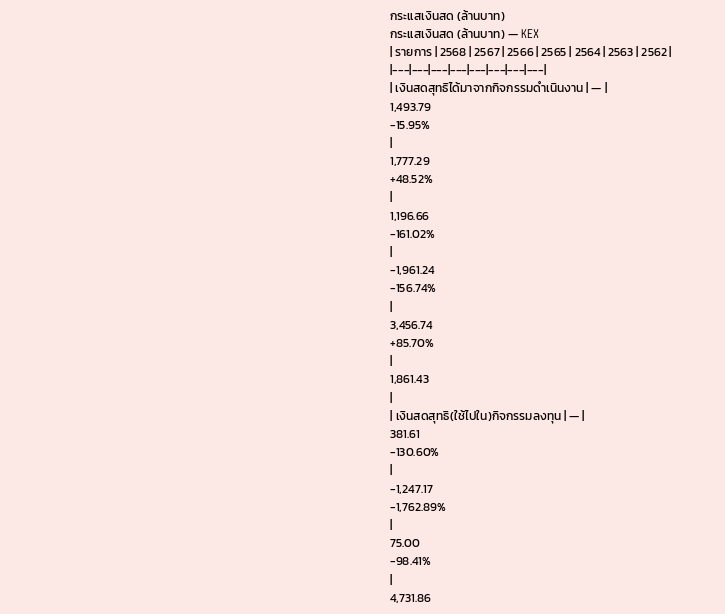กระแสเงินสด (ล้านบาท)
กระแสเงินสด (ล้านบาท) — KEX
| รายการ | 2568 | 2567 | 2566 | 2565 | 2564 | 2563 | 2562 |
|---|---|---|---|---|---|---|---|
| เงินสดสุทธิได้มาจากกิจกรรมดำเนินงาน | — |
1,493.79
-15.95%
|
1,777.29
+48.52%
|
1,196.66
-161.02%
|
-1,961.24
-156.74%
|
3,456.74
+85.70%
|
1,861.43
|
| เงินสดสุทธิ(ใช้ไปใน)กิจกรรมลงทุน | — |
381.61
-130.60%
|
-1,247.17
-1,762.89%
|
75.00
-98.41%
|
4,731.86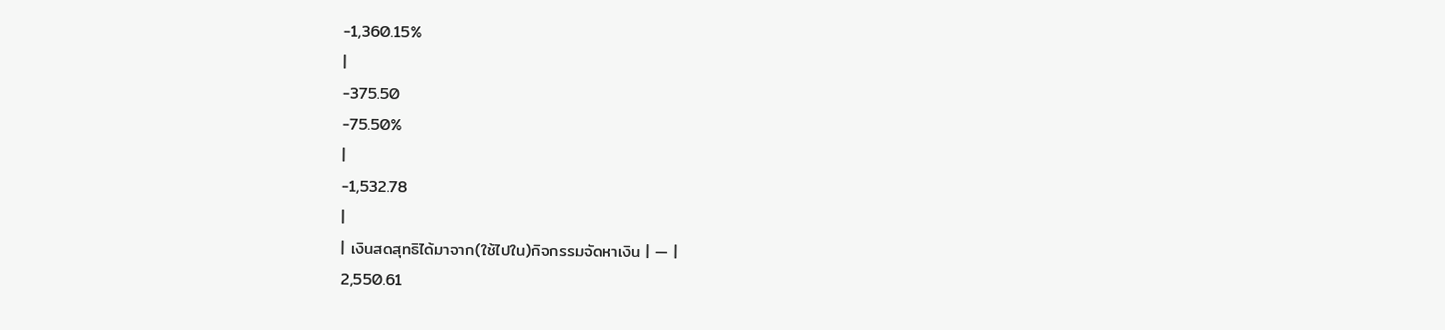-1,360.15%
|
-375.50
-75.50%
|
-1,532.78
|
| เงินสดสุทธิได้มาจาก(ใช้ไปใน)กิจกรรมจัดหาเงิน | — |
2,550.61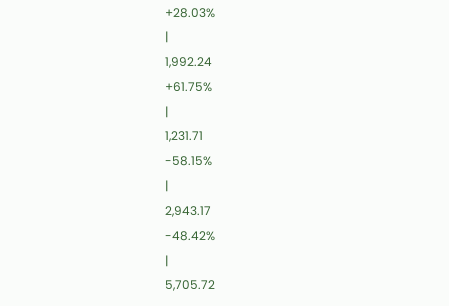+28.03%
|
1,992.24
+61.75%
|
1,231.71
-58.15%
|
2,943.17
-48.42%
|
5,705.72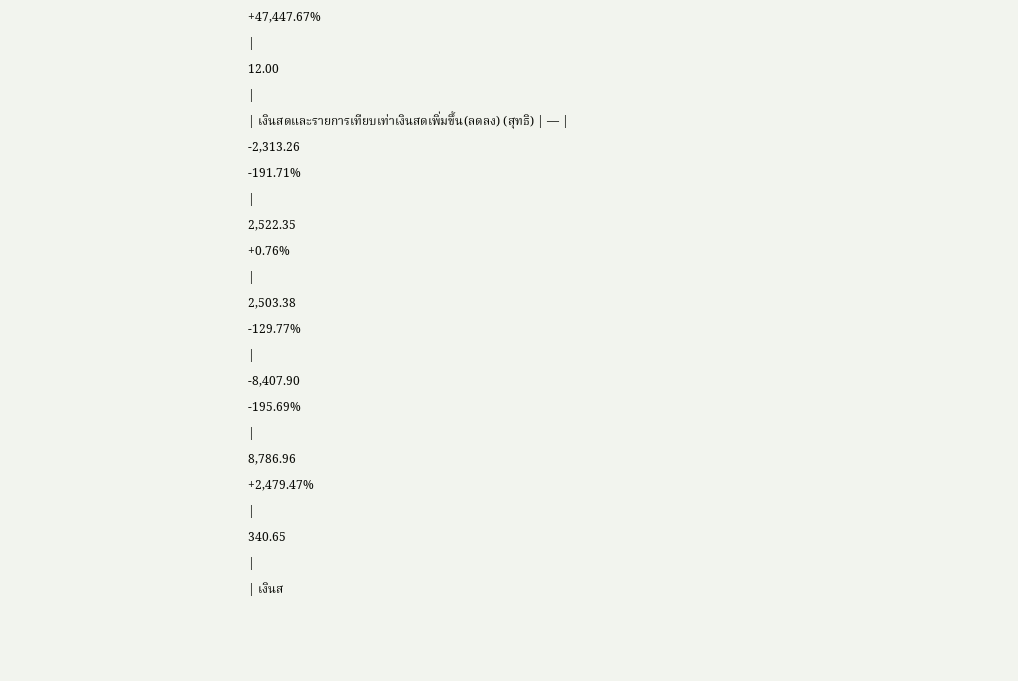+47,447.67%
|
12.00
|
| เงินสดและรายการเทียบเท่าเงินสดเพิ่มขึ้น(ลดลง) (สุทธิ) | — |
-2,313.26
-191.71%
|
2,522.35
+0.76%
|
2,503.38
-129.77%
|
-8,407.90
-195.69%
|
8,786.96
+2,479.47%
|
340.65
|
| เงินส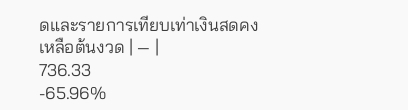ดและรายการเทียบเท่าเงินสดคงเหลือต้นงวด | — |
736.33
-65.96%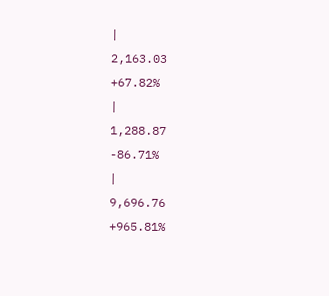|
2,163.03
+67.82%
|
1,288.87
-86.71%
|
9,696.76
+965.81%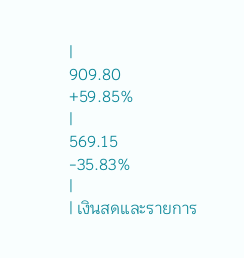|
909.80
+59.85%
|
569.15
-35.83%
|
| เงินสดและรายการ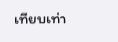เทียบเท่า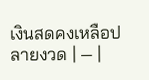เงินสดคงเหลือปลายงวด | — |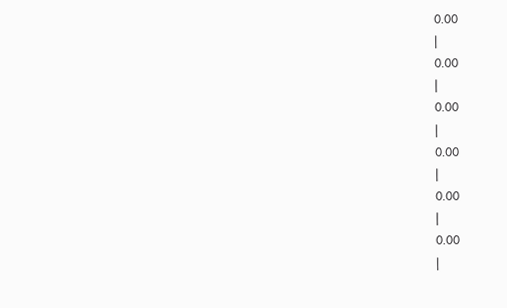0.00
|
0.00
|
0.00
|
0.00
|
0.00
|
0.00
|